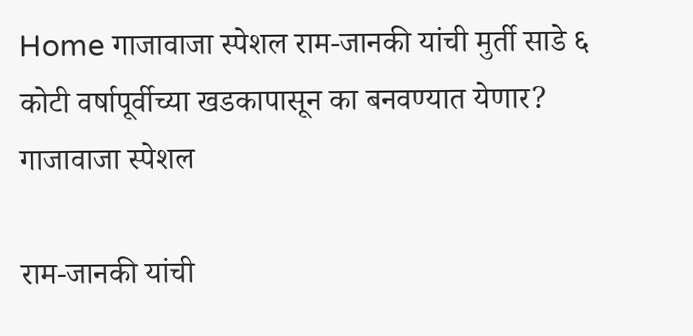Home गाजावाजा स्पेशल राम-जानकी यांची मुर्ती साडे ६ कोटी वर्षापूर्वीच्या खडकापासून का बनवण्यात येणार?
गाजावाजा स्पेशल

राम-जानकी यांची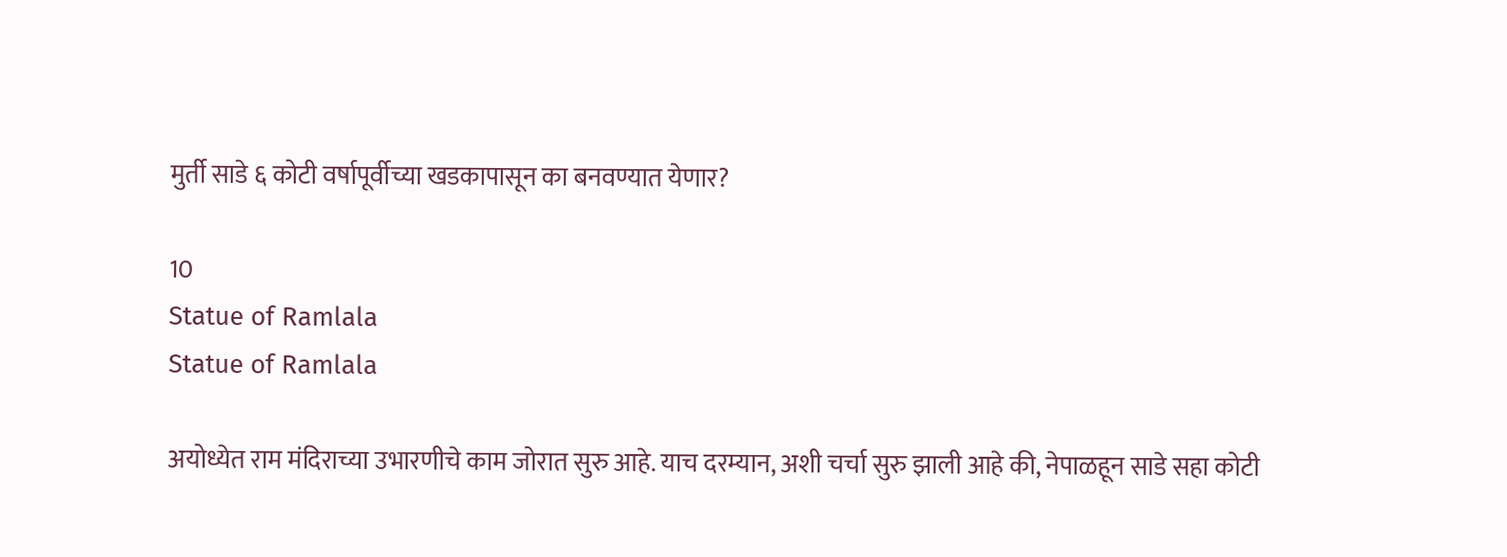मुर्ती साडे ६ कोटी वर्षापूर्वीच्या खडकापासून का बनवण्यात येणार?

10
Statue of Ramlala
Statue of Ramlala

अयोध्येत राम मंदिराच्या उभारणीचे काम जोरात सुरु आहे. याच दरम्यान, अशी चर्चा सुरु झाली आहे की, नेपाळहून साडे सहा कोटी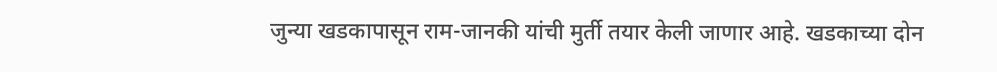जुन्या खडकापासून राम-जानकी यांची मुर्ती तयार केली जाणार आहे. खडकाच्या दोन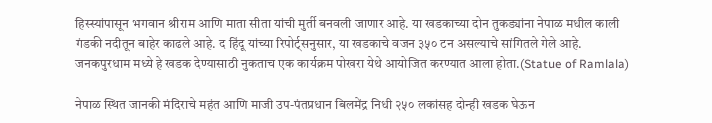हिस्स्यांपासून भगवान श्रीराम आणि माता सीता यांची मुर्ती बनवली जाणार आहे. या खडकाच्या दोन तुकड्यांना नेपाळ मधील काली गंडकी नदीतून बाहेर काढले आहे. द हिंदू यांच्या रिपोर्ट्सनुसार, या खडकाचे वजन ३५० टन असल्याचे सांगितले गेले आहे. जनकपुरधाम मध्ये हे खडक देण्यासाठी नुकताच एक कार्यक्रम पोखरा येथे आयोजित करण्यात आला होता.(Statue of Ramlala)

नेपाळ स्थित जानकी मंदिराचे महंत आणि माजी उप-पंतप्रधान बिलमेंद्र निधी २५० लकांसह दोन्ही खडक घेऊन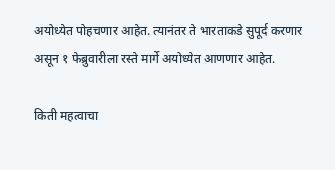अयोध्येत पोहचणार आहेत. त्यानंतर ते भारताकडे सुपूर्द करणार असून १ फेब्रुवारीला रस्ते मार्गे अयोध्येत आणणार आहेत.

किती महत्वाचा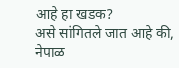आहे हा खडक?
असे सांगितले जात आहे की, नेपाळ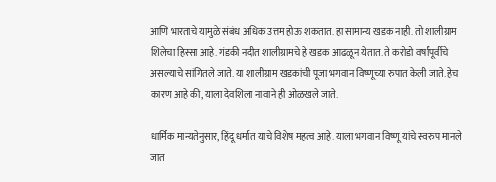आणि भारताचे यामुळे संबंध अधिक उत्तम होऊ शकतात. हा सामान्य खडक नाही. तो शालीग्राम शिलेचा हिस्सा आहे. गंडकी नदीत शालीग्रामचे हे खडक आढळून येतात. ते करोडो वर्षांपूर्वीचे असल्याचे सांगितले जाते. या शालीग्राम खडकांची पूजा भगवान विष्णूच्या रुपात केली जाते. हेच कारण आहे की, याला देवशिला नावाने ही ओळखले जाते.

धार्मिक मान्यतेनुसार, हिंदू धर्मात याचे विशेष महत्व आहे. याला भगवान विष्णू यांचे स्वरुप मानले जात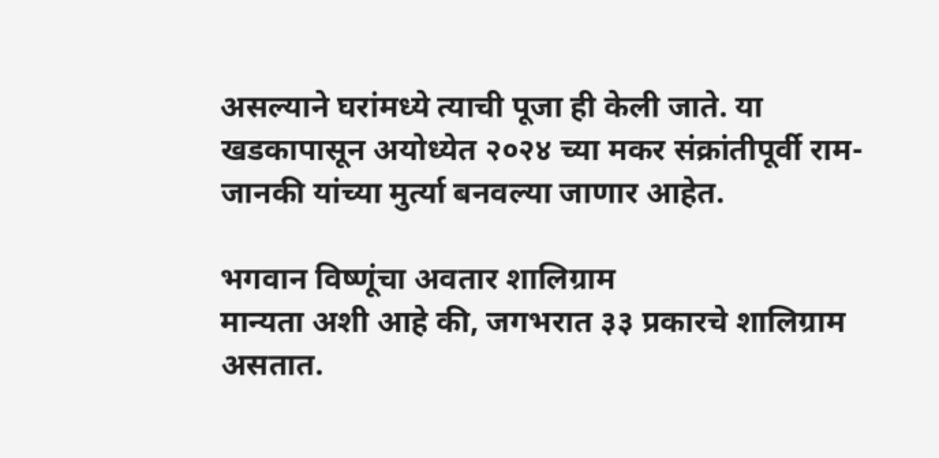असल्याने घरांमध्ये त्याची पूजा ही केली जाते. या खडकापासून अयोध्येत २०२४ च्या मकर संक्रांतीपूर्वी राम-जानकी यांच्या मुर्त्या बनवल्या जाणार आहेत.

भगवान विष्णूंचा अवतार शालिग्राम
मान्यता अशी आहे की, जगभरात ३३ प्रकारचे शालिग्राम असतात.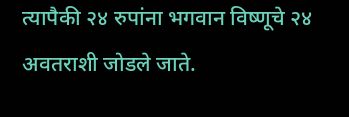त्यापैकी २४ रुपांना भगवान विष्णूचे २४ अवतराशी जोडले जाते.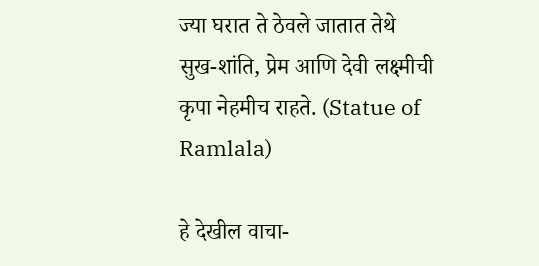ज्या घरात ते ठेवले जातात तेथे सुख-शांति, प्रेम आणि देवी लक्ष्मीची कृपा नेहमीच राहते. (Statue of Ramlala)

हे देखील वाचा-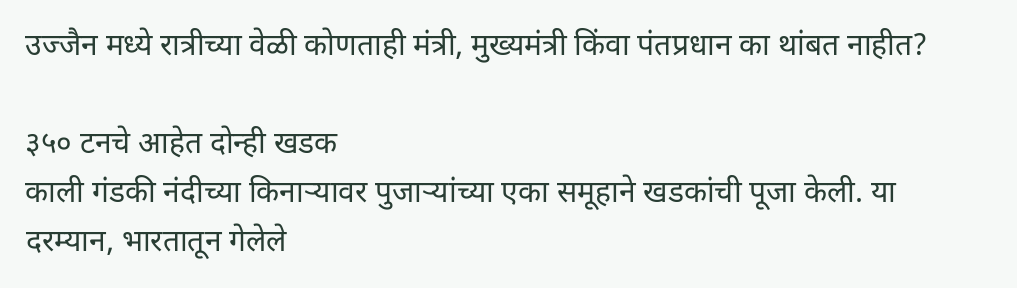उज्जैन मध्ये रात्रीच्या वेळी कोणताही मंत्री, मुख्यमंत्री किंवा पंतप्रधान का थांबत नाहीत?

३५० टनचे आहेत दोन्ही खडक
काली गंडकी नंदीच्या किनाऱ्यावर पुजाऱ्यांच्या एका समूहाने खडकांची पूजा केली. या दरम्यान, भारतातून गेलेले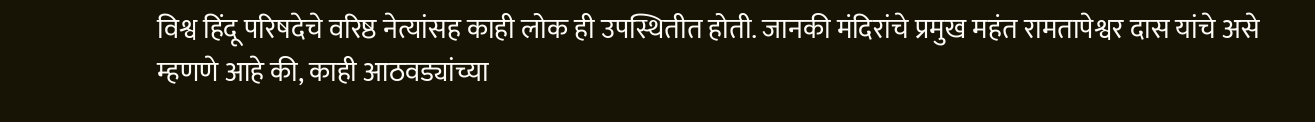विश्व हिंदू परिषदेचे वरिष्ठ नेत्यांसह काही लोक ही उपस्थितीत होती. जानकी मंदिरांचे प्रमुख महंत रामतापेश्वर दास यांचे असे म्हणणे आहे की, काही आठवड्यांच्या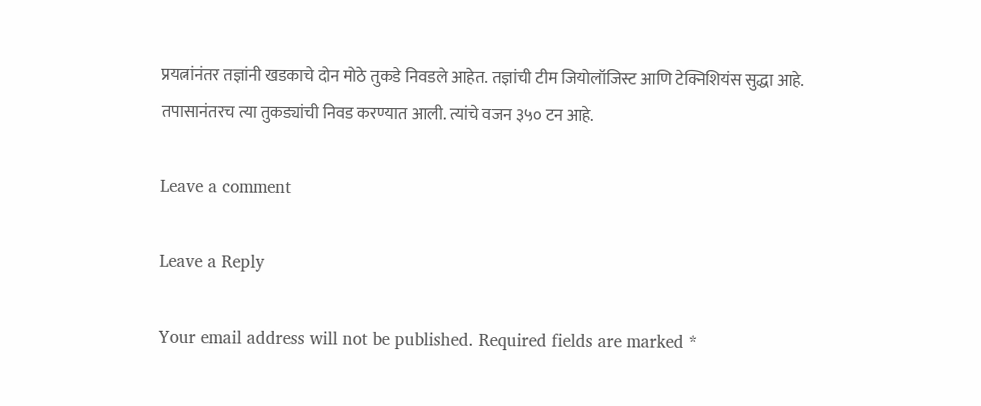प्रयत्नांनंतर तज्ञांनी खडकाचे दोन मोठे तुकडे निवडले आहेत. तज्ञांची टीम जियोलॉजिस्ट आणि टेक्निशियंस सुद्धा आहे. तपासानंतरच त्या तुकड्यांची निवड करण्यात आली. त्यांचे वजन ३५० टन आहे.

Leave a comment

Leave a Reply

Your email address will not be published. Required fields are marked *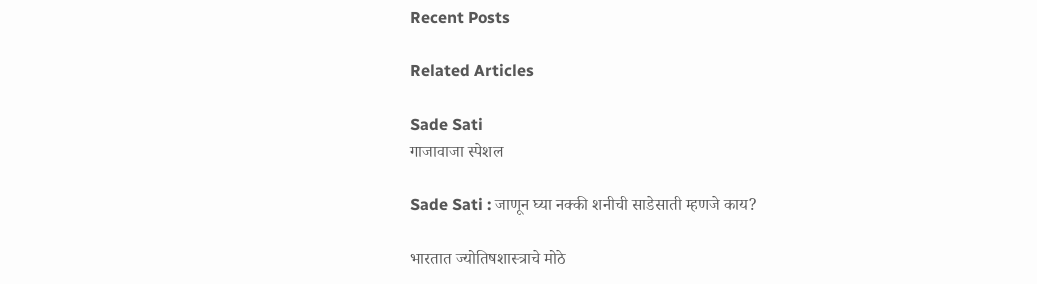Recent Posts

Related Articles

Sade Sati
गाजावाजा स्पेशल

Sade Sati : जाणून घ्या नक्की शनीची साडेसाती म्हणजे काय?

भारतात ज्योतिषशास्त्राचे मोठे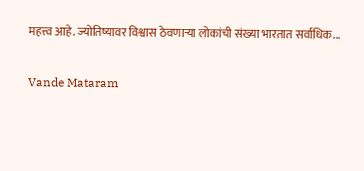महत्त्व आहे. ज्योतिष्यावर विश्वास ठेवणाऱ्या लोकांची संख्या भारतात सर्वाधिक...

Vande Mataram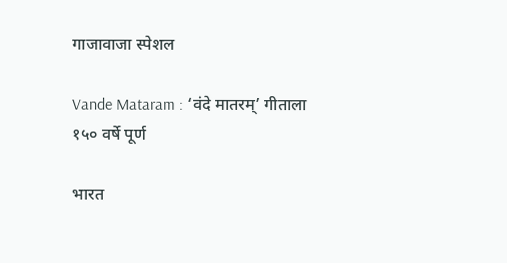गाजावाजा स्पेशल

Vande Mataram : ‘वंदे मातरम्’ गीताला १५० वर्षे पूर्ण

भारत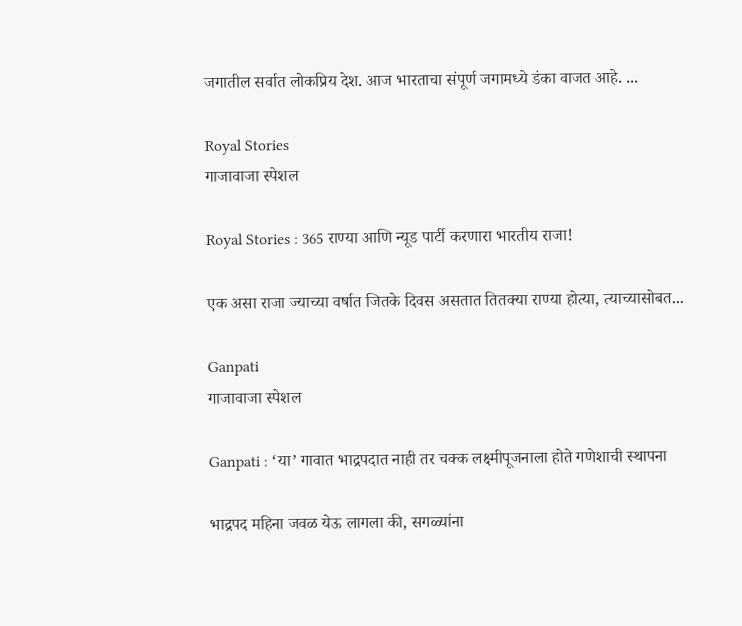जगातील सर्वात लोकप्रिय देश. आज भारताचा संपूर्ण जगामध्ये डंका वाजत आहे. ...

Royal Stories
गाजावाजा स्पेशल

Royal Stories : 365 राण्या आणि न्यूड पार्टी करणारा भारतीय राजा!

एक असा राजा ज्याच्या वर्षात जितके दिवस असतात तितक्या राण्या होत्या, त्याच्यासोबत...

Ganpati
गाजावाजा स्पेशल

Ganpati : ‘या’ गावात भाद्रपदात नाही तर चक्क लक्ष्मीपूजनाला होते गणेशाची स्थापना

भाद्रपद महिना जवळ येऊ लागला की, सगळ्यांना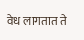वेध लागतात ते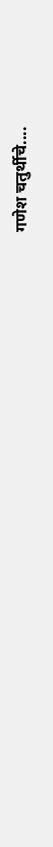गणेश चतुर्थीचे....